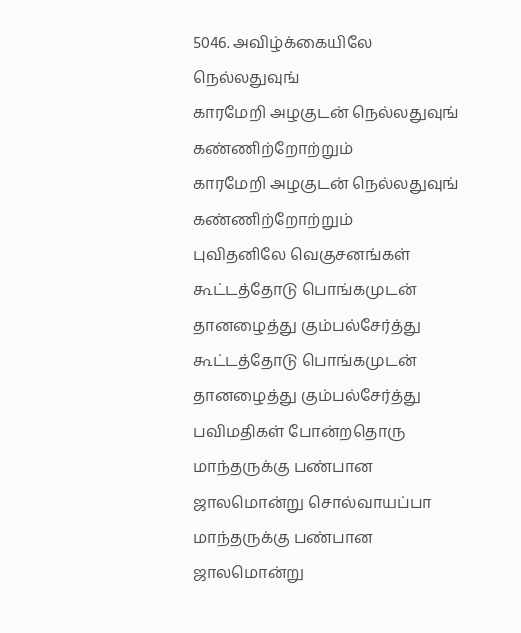5046. அவிழ்க்கையிலே நெல்லதுவுங்
காரமேறி அழகுடன் நெல்லதுவுங் கண்ணிற்றோற்றும்
காரமேறி அழகுடன் நெல்லதுவுங் கண்ணிற்றோற்றும்
புவிதனிலே வெகுசனங்கள்
கூட்டத்தோடு பொங்கமுடன் தானழைத்து கும்பல்சேர்த்து
கூட்டத்தோடு பொங்கமுடன் தானழைத்து கும்பல்சேர்த்து
பவிமதிகள் போன்றதொரு
மாந்தருக்கு பண்பான ஜாலமொன்று சொல்வாயப்பா
மாந்தருக்கு பண்பான ஜாலமொன்று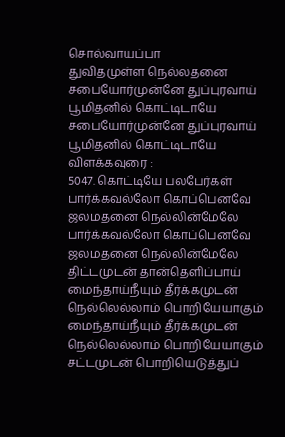சொல்வாயப்பா
துவிதமுள்ள நெல்லதனை
சபையோர்முன்னே துப்புரவாய் பூமிதனில் கொட்டிடாயே
சபையோர்முன்னே துப்புரவாய் பூமிதனில் கொட்டிடாயே
விளக்கவுரை :
5047. கொட்டியே பலபேர்கள்
பார்க்கவல்லோ கொப்பெனவே ஜலமதனை நெல்லின்மேலே
பார்க்கவல்லோ கொப்பெனவே ஜலமதனை நெல்லின்மேலே
திட்டமுடன் தான்தெளிப்பாய்
மைந்தாய்நீயும் தீர்க்கமுடன் நெல்லெல்லாம் பொறியேயாகும்
மைந்தாய்நீயும் தீர்க்கமுடன் நெல்லெல்லாம் பொறியேயாகும்
சட்டமுடன் பொறியெடுத்துப்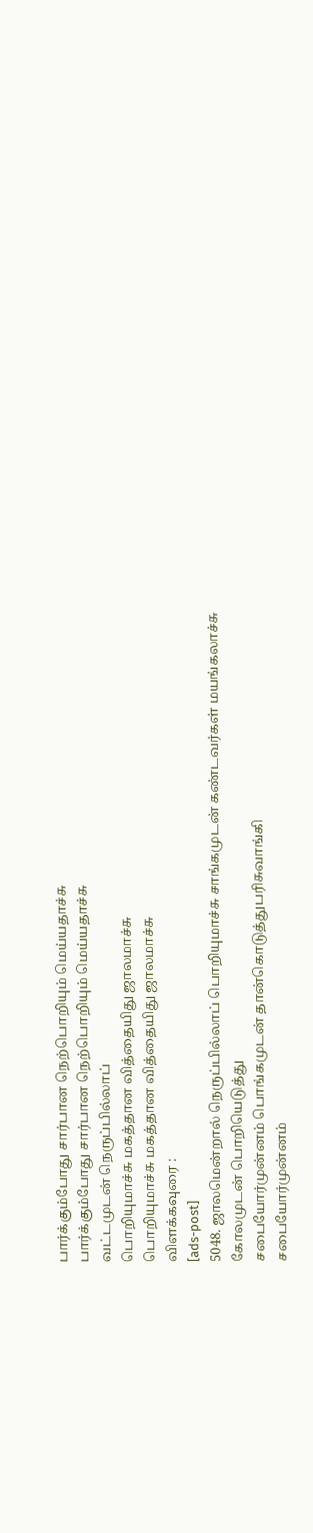பார்க்கும்போது சார்பான நெற்பொறியும் மெய்யதாச்சு
பார்க்கும்போது சார்பான நெற்பொறியும் மெய்யதாச்சு
வட்டமுடன் நெருப்பில்லாப்
பொறியுமாச்சு மகத்தான வித்தையிது ஜாலமாச்சு
பொறியுமாச்சு மகத்தான வித்தையிது ஜாலமாச்சு
விளக்கவுரை :
[ads-post]
5048. ஜாலமென்றால் நெருப்பில்லாப் பொறியுமாச்சு சாங்கமுடன் கண்டவர்கள் மயங்கலாச்சு
கோலமுடன் பொறியெடுத்து
சபையோர்முன்னம் பொங்கமுடன் தான்கொடுத்துபரிசுவாங்கி
சபையோர்முன்னம்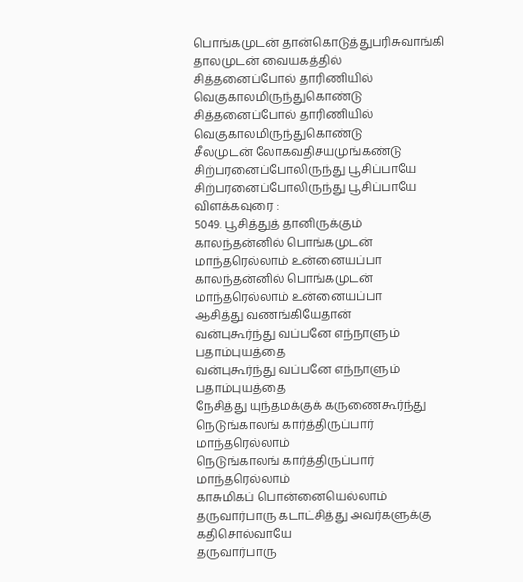பொங்கமுடன் தான்கொடுத்துபரிசுவாங்கி
தாலமுடன் வையகத்தில்
சித்தனைப்போல் தாரிணியில் வெகுகாலமிருந்துகொண்டு
சித்தனைப்போல் தாரிணியில் வெகுகாலமிருந்துகொண்டு
சீலமுடன் லோகவதிசயமுங்கண்டு
சிற்பரனைப்போலிருந்து பூசிப்பாயே
சிற்பரனைப்போலிருந்து பூசிப்பாயே
விளக்கவுரை :
5049. பூசித்துத் தானிருக்கும்
காலந்தன்னில் பொங்கமுடன் மாந்தரெல்லாம் உன்னையப்பா
காலந்தன்னில் பொங்கமுடன் மாந்தரெல்லாம் உன்னையப்பா
ஆசித்து வணங்கியேதான்
வன்புகூர்ந்து வப்பனே எந்நாளும் பதாம்புயத்தை
வன்புகூர்ந்து வப்பனே எந்நாளும் பதாம்புயத்தை
நேசித்து யுந்தமக்குக் கருணைகூர்ந்து
நெடுங்காலங் கார்த்திருப்பார் மாந்தரெல்லாம்
நெடுங்காலங் கார்த்திருப்பார் மாந்தரெல்லாம்
காசுமிகப் பொன்னையெல்லாம்
தருவார்பாரு கடாட்சித்து அவர்களுக்கு கதிசொல்வாயே
தருவார்பாரு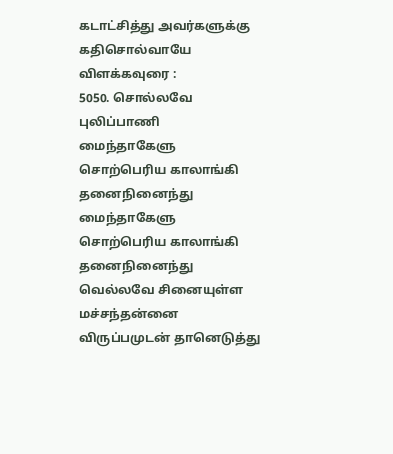கடாட்சித்து அவர்களுக்கு கதிசொல்வாயே
விளக்கவுரை :
5050. சொல்லவே புலிப்பாணி
மைந்தாகேளு சொற்பெரிய காலாங்கி தனைநினைந்து
மைந்தாகேளு சொற்பெரிய காலாங்கி தனைநினைந்து
வெல்லவே சினையுள்ள
மச்சந்தன்னை விருப்பமுடன் தானெடுத்து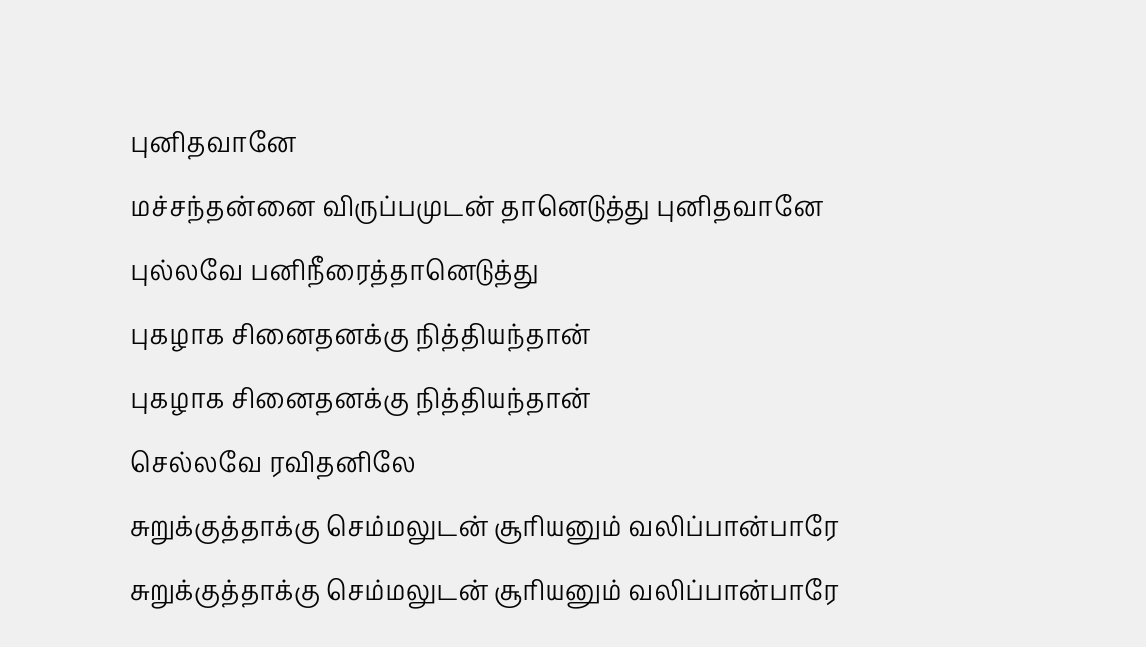புனிதவானே
மச்சந்தன்னை விருப்பமுடன் தானெடுத்து புனிதவானே
புல்லவே பனிநீரைத்தானெடுத்து
புகழாக சினைதனக்கு நித்தியந்தான்
புகழாக சினைதனக்கு நித்தியந்தான்
செல்லவே ரவிதனிலே
சுறுக்குத்தாக்கு செம்மலுடன் சூரியனும் வலிப்பான்பாரே
சுறுக்குத்தாக்கு செம்மலுடன் சூரியனும் வலிப்பான்பாரே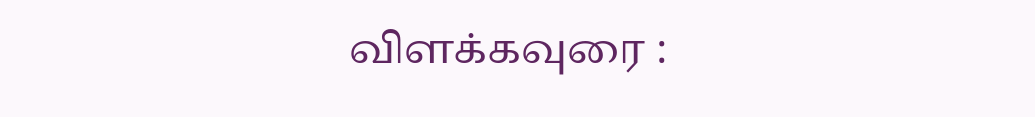விளக்கவுரை :